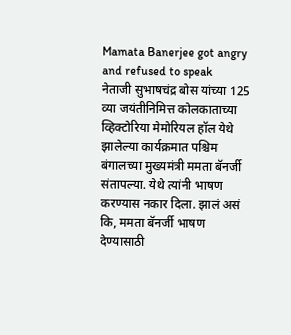Mamata Banerjee got angry and refused to speak
नेताजी सुभाषचंद्र बोस यांच्या 125 व्या जयंतीनिमित्त कोलकाताच्या व्हिक्टोरिया मेमोरियल हॉल येथे झालेल्या कार्यक्रमात पश्चिम बंगालच्या मुख्यमंत्री ममता बॅनर्जी संतापल्या. येथे त्यांनी भाषण करण्यास नकार दिला. झालं असं कि, ममता बॅनर्जी भाषण देण्यासाठी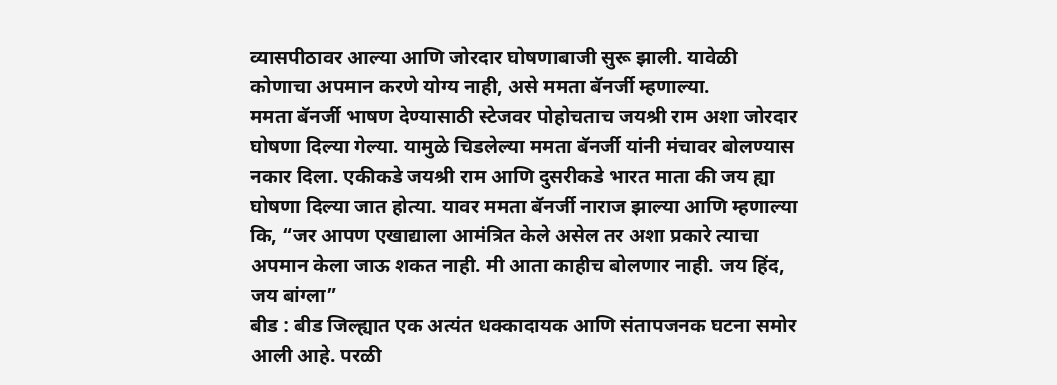व्यासपीठावर आल्या आणि जोरदार घोषणाबाजी सुरू झाली. यावेळी कोणाचा अपमान करणे योग्य नाही, असे ममता बॅनर्जी म्हणाल्या.
ममता बॅनर्जी भाषण देण्यासाठी स्टेजवर पोहोचताच जयश्री राम अशा जोरदार घोषणा दिल्या गेल्या. यामुळे चिडलेल्या ममता बॅनर्जी यांनी मंचावर बोलण्यास नकार दिला. एकीकडे जयश्री राम आणि दुसरीकडे भारत माता की जय ह्या घोषणा दिल्या जात होत्या. यावर ममता बॅनर्जी नाराज झाल्या आणि म्हणाल्या कि, “जर आपण एखाद्याला आमंत्रित केले असेल तर अशा प्रकारे त्याचा अपमान केला जाऊ शकत नाही. मी आता काहीच बोलणार नाही. जय हिंद, जय बांग्ला”
बीड : बीड जिल्ह्यात एक अत्यंत धक्कादायक आणि संतापजनक घटना समोर आली आहे. परळी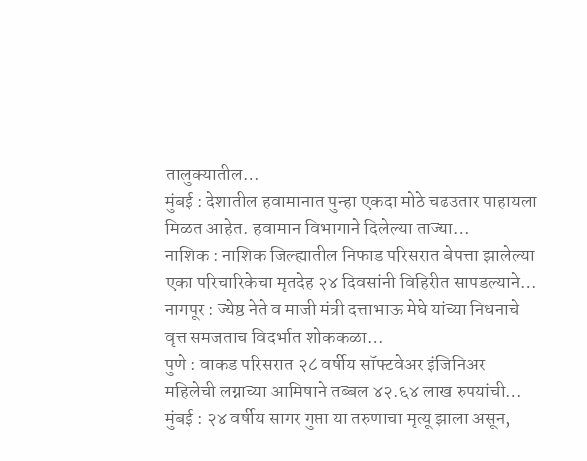तालुक्यातील…
मुंबई : देशातील हवामानात पुन्हा एकदा मोठे चढउतार पाहायला मिळत आहेत. हवामान विभागाने दिलेल्या ताज्या…
नाशिक : नाशिक जिल्ह्यातील निफाड परिसरात बेपत्ता झालेल्या एका परिचारिकेचा मृतदेह २४ दिवसांनी विहिरीत सापडल्याने…
नागपूर : ज्येष्ठ नेते व माजी मंत्री दत्ताभाऊ मेघे यांच्या निधनाचे वृत्त समजताच विदर्भात शोककळा…
पुणे : वाकड परिसरात २८ वर्षीय सॉफ्टवेअर इंजिनिअर महिलेची लग्नाच्या आमिषाने तब्बल ४२.६४ लाख रुपयांची…
मुंबई : २४ वर्षीय सागर गुप्ता या तरुणाचा मृत्यू झाला असून,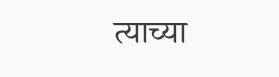त्याच्या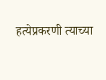हत्येप्रकरणी त्याच्या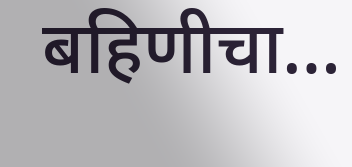बहिणीचा…